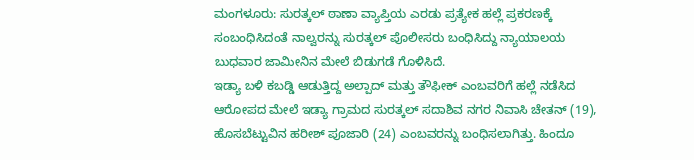ಮಂಗಳೂರು: ಸುರತ್ಕಲ್ ಠಾಣಾ ವ್ಯಾಪ್ತಿಯ ಎರಡು ಪ್ರತ್ಯೇಕ ಹಲ್ಲೆ ಪ್ರಕರಣಕ್ಕೆ ಸಂಬಂಧಿಸಿದಂತೆ ನಾಲ್ವರನ್ನು ಸುರತ್ಕಲ್ ಪೊಲೀಸರು ಬಂಧಿಸಿದ್ದು ನ್ಯಾಯಾಲಯ ಬುಧವಾರ ಜಾಮೀನಿನ ಮೇಲೆ ಬಿಡುಗಡೆ ಗೊಳಿಸಿದೆ.
ಇಡ್ಯಾ ಬಳಿ ಕಬಡ್ಡಿ ಆಡುತ್ತಿದ್ದ ಅಲ್ಪಾದ್ ಮತ್ತು ತೌಫೀಕ್ ಎಂಬವರಿಗೆ ಹಲ್ಲೆ ನಡೆಸಿದ ಆರೋಪದ ಮೇಲೆ ಇಡ್ಯಾ ಗ್ರಾಮದ ಸುರತ್ಕಲ್ ಸದಾಶಿವ ನಗರ ನಿವಾಸಿ ಚೇತನ್ (19), ಹೊಸಬೆಟ್ಟುವಿನ ಹರೀಶ್ ಪೂಜಾರಿ (24) ಎಂಬವರನ್ನು ಬಂಧಿಸಲಾಗಿತ್ತು. ಹಿಂದೂ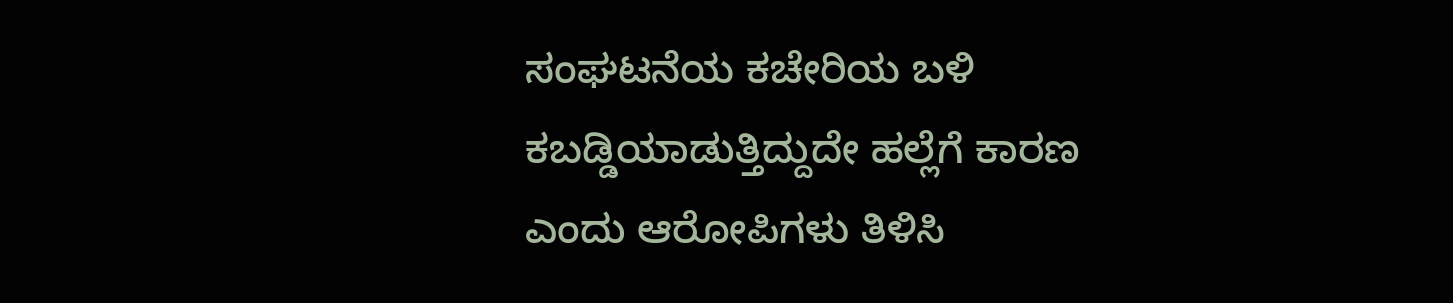ಸಂಘಟನೆಯ ಕಚೇರಿಯ ಬಳಿ ಕಬಡ್ಡಿಯಾಡುತ್ತಿದ್ದುದೇ ಹಲ್ಲೆಗೆ ಕಾರಣ ಎಂದು ಆರೋಪಿಗಳು ತಿಳಿಸಿ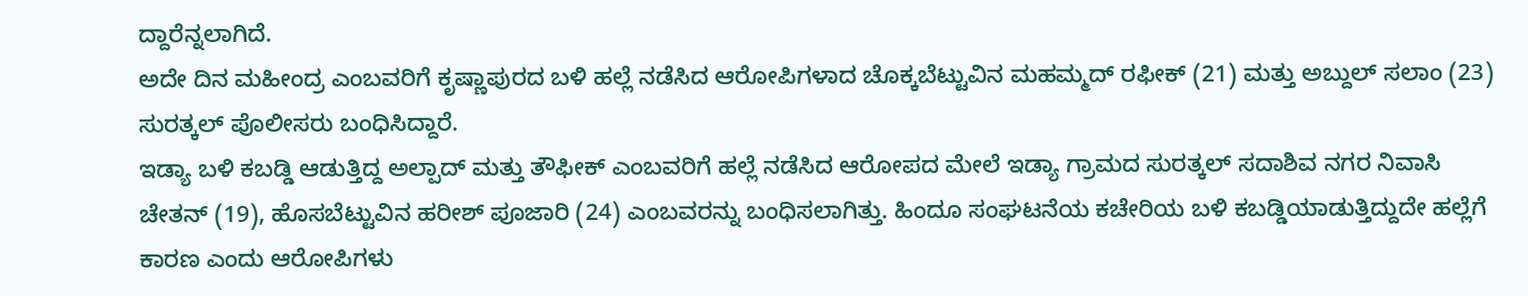ದ್ದಾರೆನ್ನಲಾಗಿದೆ.
ಅದೇ ದಿನ ಮಹೀಂದ್ರ ಎಂಬವರಿಗೆ ಕೃಷ್ಣಾಪುರದ ಬಳಿ ಹಲ್ಲೆ ನಡೆಸಿದ ಆರೋಪಿಗಳಾದ ಚೊಕ್ಕಬೆಟ್ಟುವಿನ ಮಹಮ್ಮದ್ ರಫೀಕ್ (21) ಮತ್ತು ಅಬ್ದುಲ್ ಸಲಾಂ (23) ಸುರತ್ಕಲ್ ಪೊಲೀಸರು ಬಂಧಿಸಿದ್ದಾರೆ.
ಇಡ್ಯಾ ಬಳಿ ಕಬಡ್ಡಿ ಆಡುತ್ತಿದ್ದ ಅಲ್ಪಾದ್ ಮತ್ತು ತೌಫೀಕ್ ಎಂಬವರಿಗೆ ಹಲ್ಲೆ ನಡೆಸಿದ ಆರೋಪದ ಮೇಲೆ ಇಡ್ಯಾ ಗ್ರಾಮದ ಸುರತ್ಕಲ್ ಸದಾಶಿವ ನಗರ ನಿವಾಸಿ ಚೇತನ್ (19), ಹೊಸಬೆಟ್ಟುವಿನ ಹರೀಶ್ ಪೂಜಾರಿ (24) ಎಂಬವರನ್ನು ಬಂಧಿಸಲಾಗಿತ್ತು. ಹಿಂದೂ ಸಂಘಟನೆಯ ಕಚೇರಿಯ ಬಳಿ ಕಬಡ್ಡಿಯಾಡುತ್ತಿದ್ದುದೇ ಹಲ್ಲೆಗೆ ಕಾರಣ ಎಂದು ಆರೋಪಿಗಳು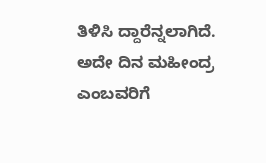ತಿಳಿಸಿ ದ್ದಾರೆನ್ನಲಾಗಿದೆ.
ಅದೇ ದಿನ ಮಹೀಂದ್ರ ಎಂಬವರಿಗೆ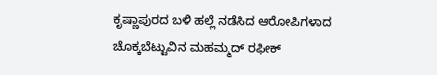ಕೃಷ್ಣಾಪುರದ ಬಳಿ ಹಲ್ಲೆ ನಡೆಸಿದ ಆರೋಪಿಗಳಾದ ಚೊಕ್ಕಬೆಟ್ಟುವಿನ ಮಹಮ್ಮದ್ ರಫೀಕ್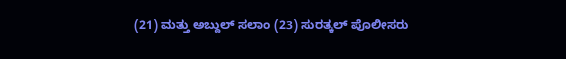(21) ಮತ್ತು ಅಬ್ದುಲ್ ಸಲಾಂ (23) ಸುರತ್ಕಲ್ ಪೊಲೀಸರು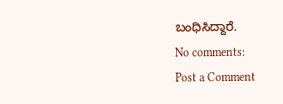ಬಂಧಿಸಿದ್ದಾರೆ.
No comments:
Post a Comment